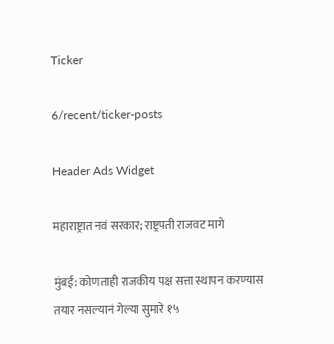Ticker

6/recent/ticker-posts

Header Ads Widget

महाराष्ट्रात नवं सरकार; राष्ट्रपती राजवट मागे

मुंबई: कोणताही राजकीय पक्ष सत्ता स्थापन करण्यास तयार नसल्यानं गेल्या सुमारे १५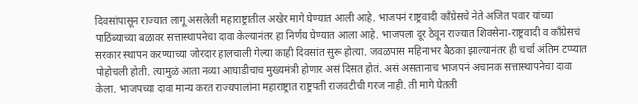दिवसांपासून राज्यात लागू असलेली महाराष्ट्रातील अखेर मागे घेण्यात आली आहे. भाजपनं राष्ट्रवादी काँग्रेसचे नेते अजित पवार यांच्या पाठिंब्याच्या बळावर सत्तास्थापनेचा दावा केल्यानंतर हा निर्णय घेण्यात आला आहे. भाजपला दूर ठेवून राज्यात शिवसेना-राष्ट्रवादी व काँग्रेसचं सरकार स्थापन करण्याच्या जोरदार हालचाली गेल्या काही दिवसांत सुरू होत्या. जवळपास महिनाभर बैठका झाल्यानंतर ही चर्चा अंतिम टप्प्यात पोहोचली होती. त्यामुळं आता नव्या आघाडीचाच मुख्यमंत्री होणार असं दिसत होतं. असं असतानाच भाजपनं अचानक सत्तास्थापनेचा दावा केला. भाजपच्या दावा मान्य करत राज्यपालांना महाराष्ट्रात राष्ट्रपती राजवटीची गरज नाही. ती मागे घेतली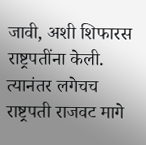जावी, अशी शिफारस राष्ट्रपतींना केली. त्यानंतर लगेचच राष्ट्रपती राजवट मागे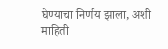घेण्याचा निर्णय झाला, अशी माहिती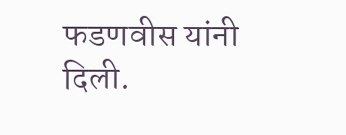फडणवीस यांनी दिली.